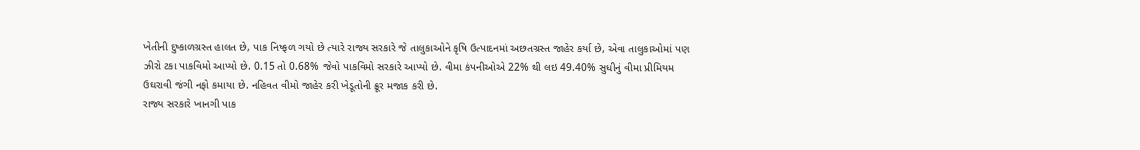ખેતીની દુષ્કાળગ્રસ્ત હાલત છે, પાક નિષ્ફળ ગયો છે ત્યારે રાજ્ય સરકારે જે તાલુકાઓને કૃષિ ઉત્પાદનમાં અછતગ્રસ્ત જાહેર કર્યા છે, એવા તાલુકાઓમાં પણ ઝીરો ટકા પાકવિમો આપ્યો છે. 0.15 તો 0.68% જેવો પાકવિમો સરકારે આપ્યો છે. વીમા કંપનીઓએ 22% થી લઇ 49.40% સુધીનું વીમા પ્રીમિયમ ઉઘરાવી જંગી નફો કમાયા છે. નહિવત વીમો જાહેર કરી ખેડૂતોની ક્રૂર મજાક કરી છે.
રાજ્ય સરકારે ખાનગી પાક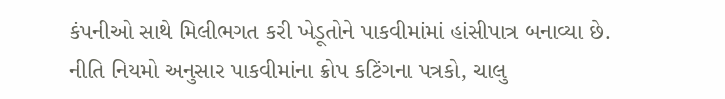કંપનીઓ સાથે મિલીભગત કરી ખેડૂતોને પાકવીમાંમાં હાંસીપાત્ર બનાવ્યા છે.
નીતિ નિયમો અનુસાર પાકવીમાંના ક્રોપ કટિંગના પત્રકો, ચાલુ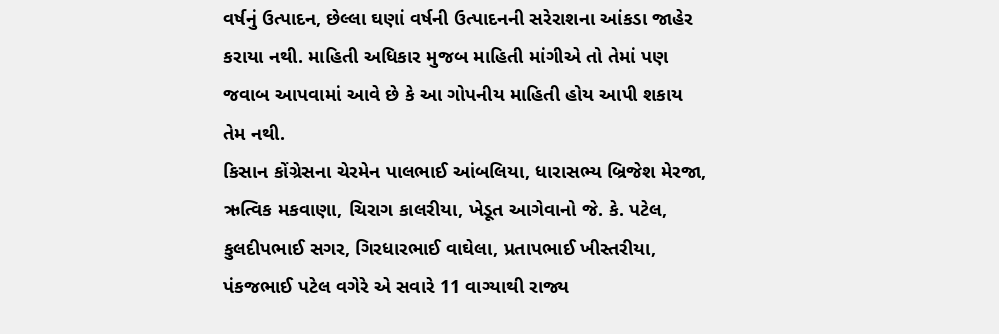વર્ષનું ઉત્પાદન, છેલ્લા ઘણાં વર્ષની ઉત્પાદનની સરેરાશના આંકડા જાહેર કરાયા નથી. માહિતી અધિકાર મુજબ માહિતી માંગીએ તો તેમાં પણ જવાબ આપવામાં આવે છે કે આ ગોપનીય માહિતી હોય આપી શકાય તેમ નથી.
કિસાન કોંગ્રેસના ચેરમેન પાલભાઈ આંબલિયા, ધારાસભ્ય બ્રિજેશ મેરજા, ઋત્વિક મકવાણા, ચિરાગ કાલરીયા, ખેડૂત આગેવાનો જે. કે. પટેલ, કુલદીપભાઈ સગર, ગિરધારભાઈ વાઘેલા, પ્રતાપભાઈ ખીસ્તરીયા, પંકજભાઈ પટેલ વગેરે એ સવારે 11 વાગ્યાથી રાજ્ય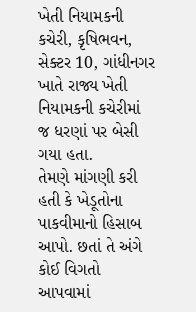ખેતી નિયામકની કચેરી, કૃષિભવન, સેક્ટર 10, ગાંધીનગર ખાતે રાજ્ય ખેતી નિયામકની કચેરીમાં જ ધરણાં પર બેસી ગયા હતા.
તેમણે માંગણી કરી હતી કે ખેડૂતોના પાકવીમાનો હિસાબ આપો. છતાં તે અંગે કોઈ વિગતો આપવામાં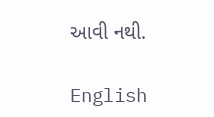આવી નથી.

English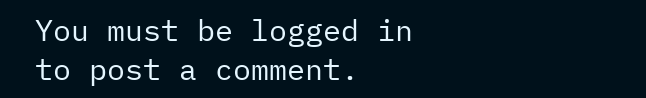You must be logged in to post a comment.